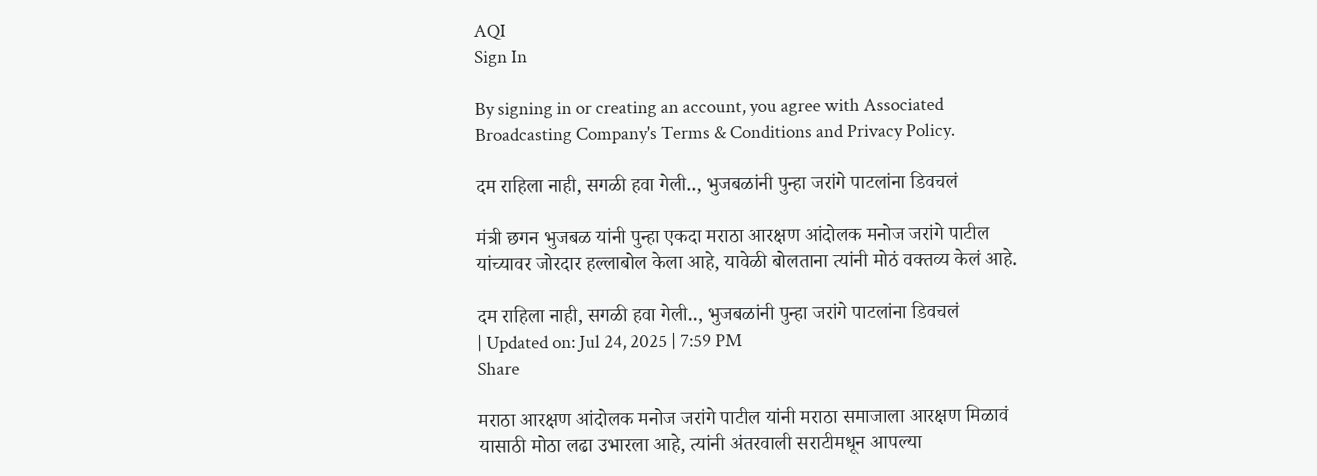AQI
Sign In

By signing in or creating an account, you agree with Associated Broadcasting Company's Terms & Conditions and Privacy Policy.

दम राहिला नाही, सगळी हवा गेली.., भुजबळांनी पुन्हा जरांगे पाटलांना डिवचलं

मंत्री छगन भुजबळ यांनी पुन्हा एकदा मराठा आरक्षण आंदोलक मनोज जरांगे पाटील यांच्यावर जोरदार हल्लाबोल केला आहे, यावेळी बोलताना त्यांनी मोठं वक्तव्य केलं आहे.

दम राहिला नाही, सगळी हवा गेली.., भुजबळांनी पुन्हा जरांगे पाटलांना डिवचलं
| Updated on: Jul 24, 2025 | 7:59 PM
Share

मराठा आरक्षण आंदोलक मनोज जरांगे पाटील यांनी मराठा समाजाला आरक्षण मिळावं यासाठी मोठा लढा उभारला आहे, त्यांनी अंतरवाली सराटीमधून आपल्या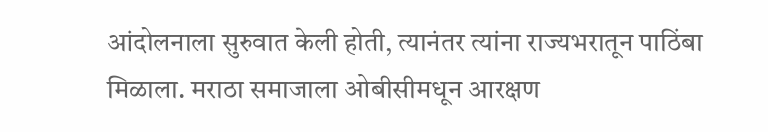आंदोलनाला सुरुवात केली होती, त्यानंतर त्यांना राज्यभरातून पाठिंबा मिळाला. मराठा समाजाला ओबीसीमधून आरक्षण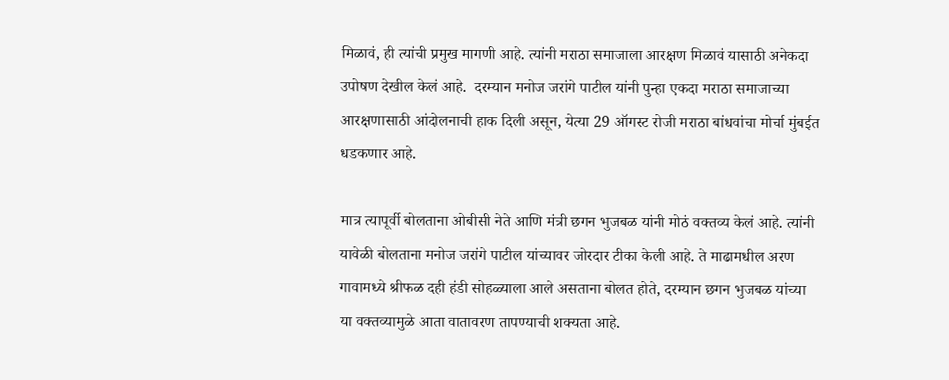मिळावं, ही त्यांची प्रमुख मागणी आहे. त्यांनी मराठा समाजाला आरक्षण मिळावं यासाठी अनेकदा उपोषण देखील केलं आहे.  दरम्यान मनोज जरांगे पाटील यांनी पुन्हा एकदा मराठा समाजाच्या आरक्षणासाठी आंदोलनाची हाक दिली असून, येत्या 29 ऑगस्ट रोजी मराठा बांधवांचा मोर्चा मुंबईत धडकणार आहे.

मात्र त्यापूर्वी बोलताना ओबीसी नेते आणि मंत्री छगन भुजबळ यांनी मोठं वक्तव्य केलं आहे. त्यांनी यावेळी बोलताना मनोज जरांगे पाटील यांच्यावर जोरदार टीका केली आहे. ते माढामधील अरण गावामध्ये श्रीफळ दही हंडी सोहळ्याला आले असताना बोलत होते, दरम्यान छगन भुजबळ यांच्या या वक्तव्यामुळे आता वातावरण तापण्याची शक्यता आहे.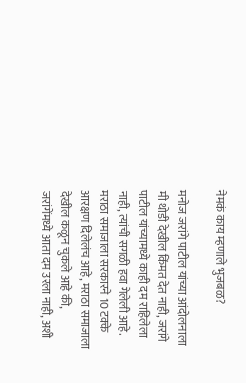नेमकं काय म्हणाले भुजबळ?

मनोज जरांगे पाटील यांच्या आंदोलनाला मी थोडी देखील किंमत देत नाही, जरांगे पाटील यांच्यामध्ये काही दम राहिलेला नाही, त्यांची सगळी हवा गेलेली आहे. मराठा समाजाला सरकारने 10 टक्के आरक्षण दिलेलंच आहे, मराठा समाजाला देखील कळून चुकले आहे की, जरांगेंमध्ये आता दम उरला नाही, अशी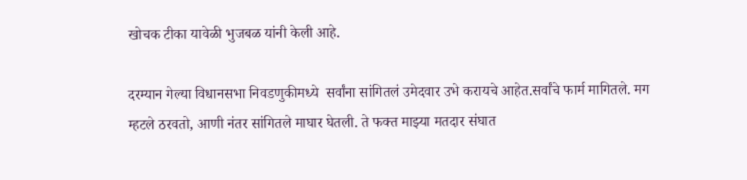खोचक टीका यावेळी भुजबळ यांनी केली आहे.

दरम्यान गेल्या विधानसभा निवडणुकीमध्ये  सर्वांना सांगितलं उमेदवार उभे करायचे आहेत.सर्वांचे फार्म मागितले. मग म्हटले ठरवतो, आणी नंतर सांगितले माघार घेतली. ते फक्त माझ्या मतदार संघात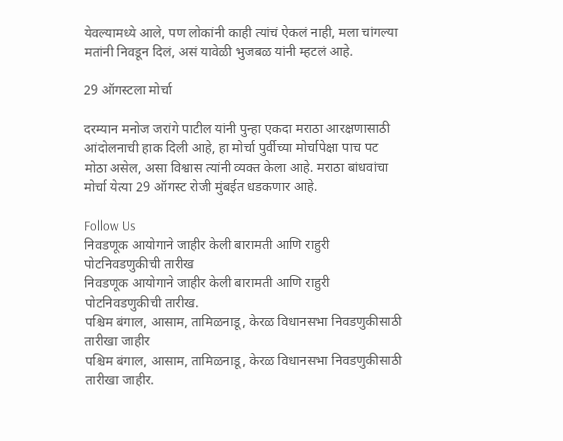येवल्यामध्ये आले, पण लोकांनी काही त्यांचं ऐकलं नाही, मला चांगल्या मतांनी निवडून दिलं, असं यावेळी भुजबळ यांनी म्हटलं आहे.

29 ऑगस्टला मोर्चा

दरम्यान मनोज जरांगे पाटील यांनी पुन्हा एकदा मराठा आरक्षणासाठी आंदोलनाची हाक दिली आहे, हा मोर्चा पुर्वीच्या मोर्चापेक्षा पाच पट मोठा असेल, असा विश्वास त्यांनी व्यक्त केला आहे. मराठा बांधवांचा मोर्चा येत्या 29 ऑगस्ट रोजी मुंबईत धडकणार आहे.

Follow Us
निवडणूक आयोगाने जाहीर केली बारामती आणि राहुरी पोटनिवडणुकीची तारीख
निवडणूक आयोगाने जाहीर केली बारामती आणि राहुरी पोटनिवडणुकीची तारीख.
पश्चिम बंगाल, आसाम, तामिळनाडू, केरळ विधानसभा निवडणुकीसाठी तारीखा जाहीर
पश्चिम बंगाल, आसाम, तामिळनाडू, केरळ विधानसभा निवडणुकीसाठी तारीखा जाहीर.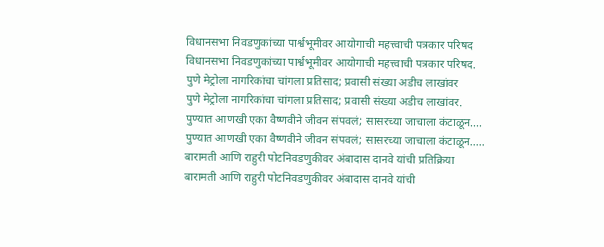विधानसभा निवडणुकांच्या पार्श्वभूमीवर आयोगाची महत्त्वाची पत्रकार परिषद
विधानसभा निवडणुकांच्या पार्श्वभूमीवर आयोगाची महत्त्वाची पत्रकार परिषद.
पुणे मेट्रोला नागरिकांचा चांगला प्रतिसाद; प्रवासी संख्या अडीच लाखांवर
पुणे मेट्रोला नागरिकांचा चांगला प्रतिसाद; प्रवासी संख्या अडीच लाखांवर.
पुण्यात आणखी एका वैष्णवीने जीवन संपवलं; सासरच्या जाचाला कंटाळून....
पुण्यात आणखी एका वैष्णवीने जीवन संपवलं; सासरच्या जाचाला कंटाळून.....
बारामती आणि राहुरी पोटनिवडणुकीवर अंबादास दानवे यांची प्रतिक्रिया
बारामती आणि राहुरी पोटनिवडणुकीवर अंबादास दानवे यांची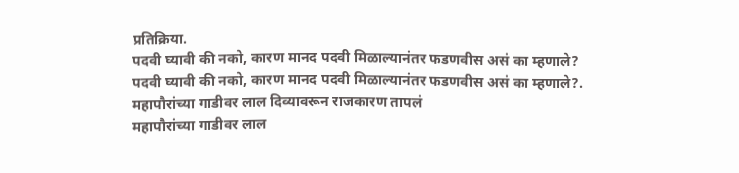प्रतिक्रिया.
पदवी घ्यावी की नको, कारण मानद पदवी मिळाल्यानंतर फडणवीस असं का म्हणाले?
पदवी घ्यावी की नको, कारण मानद पदवी मिळाल्यानंतर फडणवीस असं का म्हणाले?.
महापौरांच्या गाडीवर लाल दिव्यावरून राजकारण तापलं
महापौरांच्या गाडीवर लाल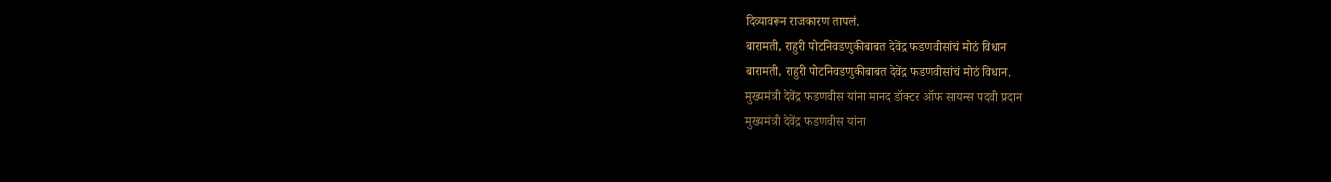दिव्यावरून राजकारण तापलं.
बारामती, राहुरी पोटनिवडणुकीबाबत देवेंद्र फडणवीसांचं मोठं विधान
बारामती, राहुरी पोटनिवडणुकीबाबत देवेंद्र फडणवीसांचं मोठं विधान.
मुख्यमंत्री देवेंद्र फडणवीस यांना मानद डॉक्टर ऑफ सायन्स पदवी प्रदान
मुख्यमंत्री देवेंद्र फडणवीस यांना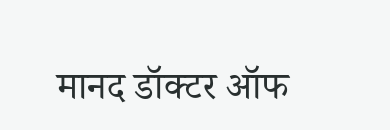मानद डॉक्टर ऑफ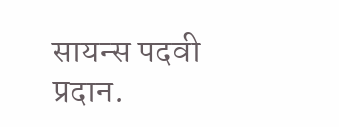सायन्स पदवी प्रदान.